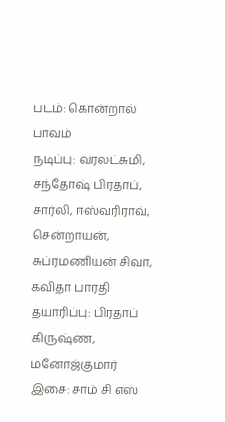படம்: கொன்றால் பாவம்
நடிப்பு: வரலட்சுமி, சந்தோஷ் பிரதாப், சார்லி, ஈஸ்வரிராவ், சென்றாயன், சுப்ரமணியன் சிவா, கவிதா பாரதி
தயாரிப்பு: பிரதாப் கிருஷ்ண, மனோஜ்குமார்
இசை: சாம் சி எஸ்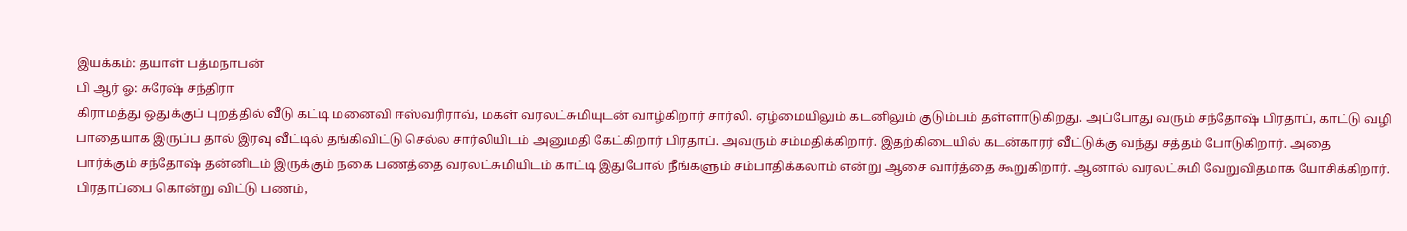இயக்கம்: தயாள் பத்மநாபன்
பி ஆர் ஓ: சுரேஷ் சந்திரா
கிராமத்து ஒதுக்குப் புறத்தில் வீடு கட்டி மனைவி ஈஸ்வரிராவ், மகள் வரலட்சுமியுடன் வாழ்கிறார் சார்லி. ஏழ்மையிலும் கடனிலும் குடும்பம் தள்ளாடுகிறது. அப்போது வரும் சந்தோஷ் பிரதாப், காட்டு வழி பாதையாக இருப்ப தால் இரவு வீட்டில் தங்கிவிட்டு செல்ல சார்லியிடம் அனுமதி கேட்கிறார் பிரதாப். அவரும் சம்மதிக்கிறார். இதற்கிடையில் கடன்காரர் வீட்டுக்கு வந்து சத்தம் போடுகிறார். அதை பார்க்கும் சந்தோஷ் தன்னிடம் இருக்கும் நகை பணத்தை வரலட்சுமியிடம் காட்டி இதுபோல் நீங்களும் சம்பாதிக்கலாம் என்று ஆசை வார்த்தை கூறுகிறார். ஆனால் வரலட்சுமி வேறுவிதமாக யோசிக்கிறார். பிரதாப்பை கொன்று விட்டு பணம்,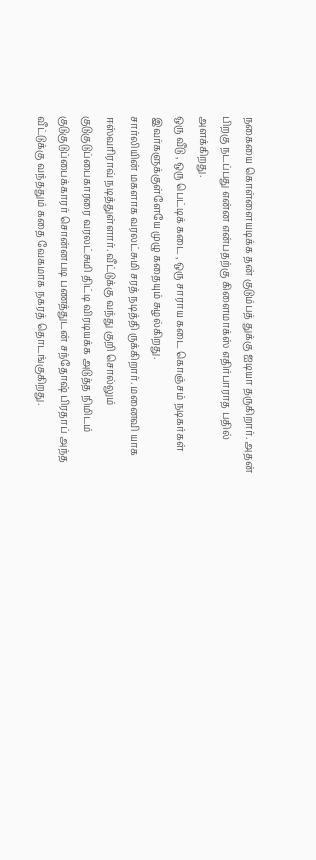நகையை கொள்ளையடிக்க தன் குடும்பத் துக்கு ஐடியா தருகிறார். அதன் பிறகு நடப்பது என்ன என்பதற்கு கிளைமாக்ஸ் எதிர்பாராத பதில் அளக்கிறது.
ஒரு வீடு , ஒரு பெட்டிக் கடை , ஒரு சாராய கடை கொஞ்சம் நடிகர்கள் இவர்களுக்குள்ளேயே முழு கதையும் சுழல்கிறது.
சார்லியின் மகளாக வரலட்சுமி சரத் நடித்தி ருக்கிறார். மனைவி யாக ஈஸ்வரிராவ் நடித்துள்ளார். வீட்டுக்கு வந்து குறி சொல்லும் குடுகுடுப்பைகாரரை வரலட்சுமி திட்டி விரடியக்க அடுத்த நிமிடம் குடுகுடுப்பைக்காரர் சொன்னபடி பணத்துடன் சந்தோஷ் பிரதாப் அந்த வீட்டுக்கு வந்ததும் கதை வேகமாக நகரத் தொடங்குகிறது.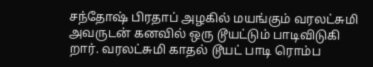சந்தோஷ் பிரதாப் அழகில் மயங்கும் வரலட்சுமி அவருடன் கனவில் ஒரு டூயட்டும் பாடிவிடுகி றார். வரலட்சுமி காதல் டூயட் பாடி ரொம்ப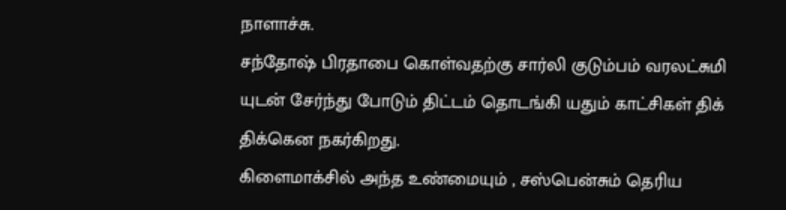நாளாச்சு.
சந்தோஷ் பிரதாபை கொள்வதற்கு சார்லி குடும்பம் வரலட்சுமி யுடன் சேர்ந்து போடும் திட்டம் தொடங்கி யதும் காட்சிகள் திக் திக்கென நகர்கிறது.
கிளைமாக்சில் அந்த உண்மையும் , சஸ்பென்சும் தெரிய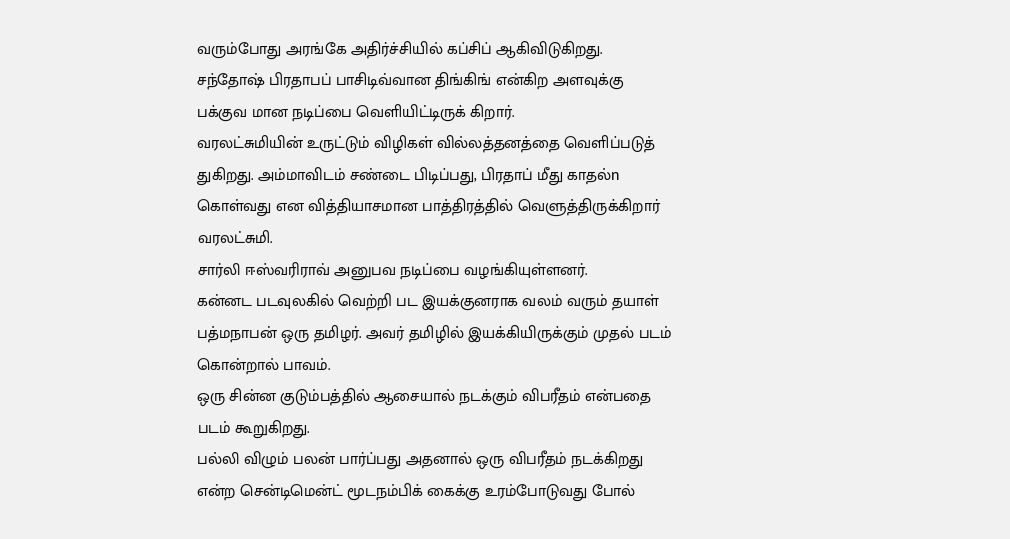வரும்போது அரங்கே அதிர்ச்சியில் கப்சிப் ஆகிவிடுகிறது.
சந்தோஷ் பிரதாபப் பாசிடிவ்வான திங்கிங் என்கிற அளவுக்கு பக்குவ மான நடிப்பை வெளியிட்டிருக் கிறார்.
வரலட்சுமியின் உருட்டும் விழிகள் வில்லத்தனத்தை வெளிப்படுத் துகிறது. அம்மாவிடம் சண்டை பிடிப்பது, பிரதாப் மீது காதல்n கொள்வது என வித்தியாசமான பாத்திரத்தில் வெளுத்திருக்கிறார் வரலட்சுமி.
சார்லி ஈஸ்வரிராவ் அனுபவ நடிப்பை வழங்கியுள்ளனர்.
கன்னட படவுலகில் வெற்றி பட இயக்குனராக வலம் வரும் தயாள் பத்மநாபன் ஒரு தமிழர். அவர் தமிழில் இயக்கியிருக்கும் முதல் படம் கொன்றால் பாவம்.
ஒரு சின்ன குடும்பத்தில் ஆசையால் நடக்கும் விபரீதம் என்பதை படம் கூறுகிறது.
பல்லி விழும் பலன் பார்ப்பது அதனால் ஒரு விபரீதம் நடக்கிறது என்ற சென்டிமென்ட் மூடநம்பிக் கைக்கு உரம்போடுவது போல்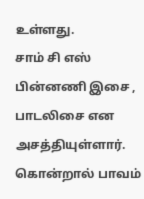உள்ளது.
சாம் சி எஸ் பின்னணி இசை , பாடலிசை என அசத்தியுள்ளார்.
கொன்றால் பாவம்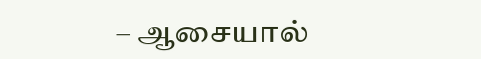– ஆசையால்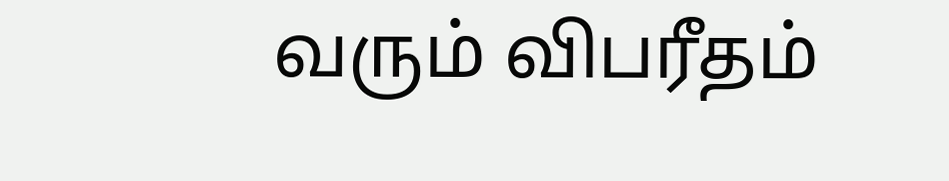வரும் விபரீதம்